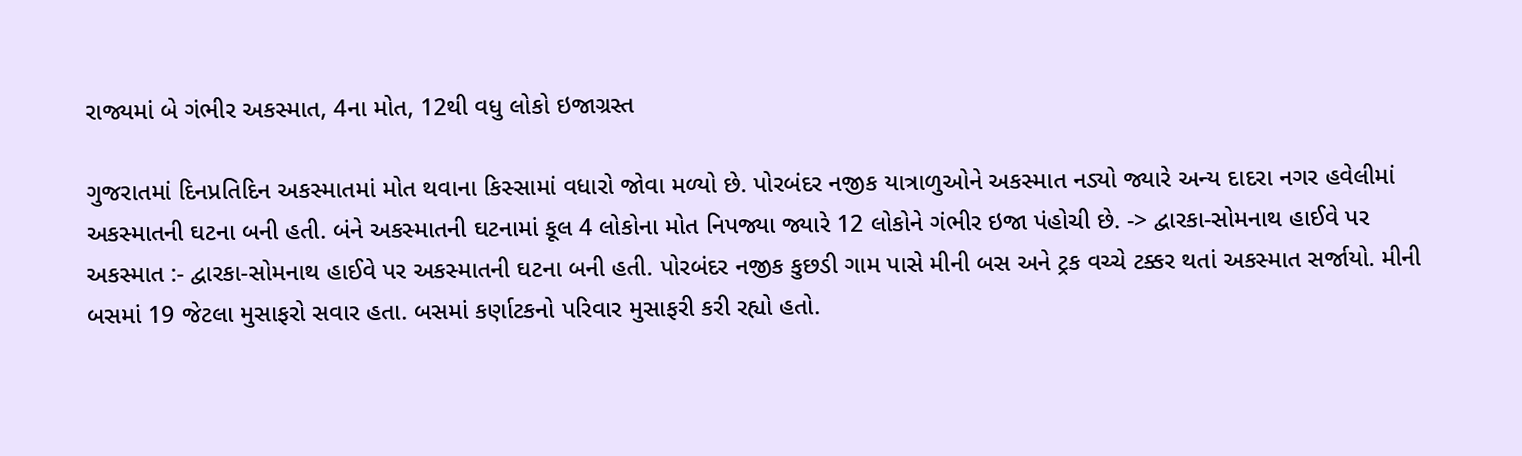રાજ્યમાં બે ગંભીર અકસ્માત, 4ના મોત, 12થી વધુ લોકો ઇજાગ્રસ્ત

ગુજરાતમાં દિનપ્રતિદિન અકસ્માતમાં મોત થવાના કિસ્સામાં વધારો જોવા મળ્યો છે. પોરબંદર નજીક યાત્રાળુઓને અકસ્માત નડ્યો જ્યારે અન્ય દાદરા નગર હવેલીમાં અકસ્માતની ઘટના બની હતી. બંને અકસ્માતની ઘટનામાં કૂલ 4 લોકોના મોત નિપજ્યા જ્યારે 12 લોકોને ગંભીર ઇજા પંહોચી છે. -> દ્વારકા-સોમનાથ હાઈવે પર અકસ્માત :- દ્વારકા-સોમનાથ હાઈવે પર અકસ્માતની ઘટના બની હતી. પોરબંદર નજીક કુછડી ગામ પાસે મીની બસ અને ટ્રક વચ્ચે ટક્કર થતાં અકસ્માત સર્જાયો. મીની બસમાં 19 જેટલા મુસાફરો સવાર હતા. બસમાં કર્ણાટકનો પરિવાર મુસાફરી કરી રહ્યો હતો.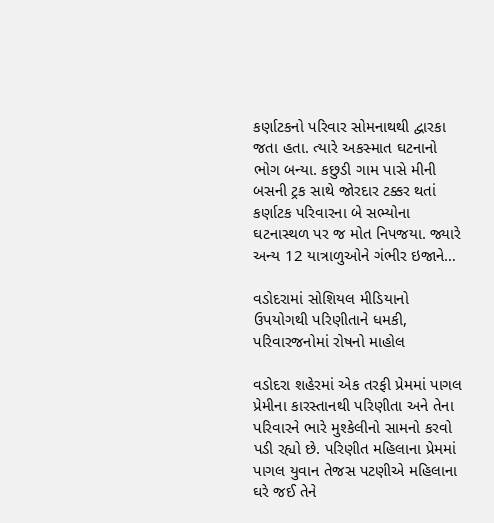કર્ણાટકનો પરિવાર સોમનાથથી દ્વારકા જતા હતા. ત્યારે અકસ્માત ઘટનાનો ભોગ બન્યા. કછુડી ગામ પાસે મીની બસની ટ્રક સાથે જોરદાર ટક્કર થતાં કર્ણાટક પરિવારના બે સભ્યોના ઘટનાસ્થળ પર જ મોત નિપજયા. જ્યારે અન્ય 12 યાત્રાળુઓને ગંભીર ઇજાને…

વડોદરામાં સોશિયલ મીડિયાનો ઉપયોગથી પરિણીતાને ધમકી, પરિવારજનોમાં રોષનો માહોલ

વડોદરા શહેરમાં એક તરફી પ્રેમમાં પાગલ પ્રેમીના કારસ્તાનથી પરિણીતા અને તેના પરિવારને ભારે મુશ્કેલીનો સામનો કરવો પડી રહ્યો છે. પરિણીત મહિલાના પ્રેમમાં પાગલ યુવાન તેજસ પટણીએ મહિલાના ઘરે જઈ તેને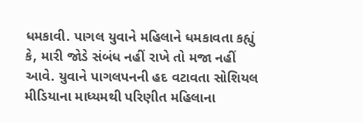ધમકાવી. પાગલ યુવાને મહિલાને ધમકાવતા કહ્યું કે, મારી જોડે સંબંધ નહીં રાખે તો મજા નહીં આવે. યુવાને પાગલપનની હદ વટાવતા સોશિયલ મીડિયાના માધ્યમથી પરિણીત મહિલાના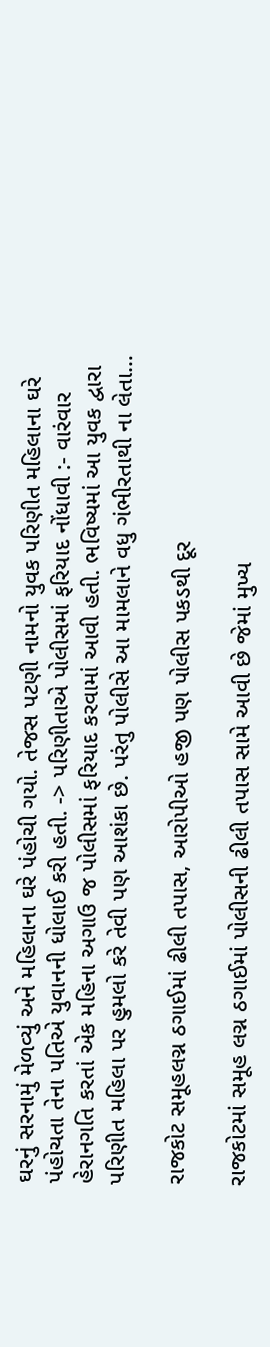ઘરનું સરનામું મેળવ્યું અને મહિલાના ઘરે પંહોચી ગયો. તેજસ પટણી નામનો યુવક પરિણીત મહિલાના ઘરે પંહોચતા તેના પતિએ યુવાનની ધોલાઈ કરી હતી. -> પરિણીતાએ પોલીસમાં ફરિયાદ નોંધાવી :- વારંવાર હેરાનગતિ કરતાં એક મહિના અગાઉ જ પોલીસમાં ફરિયાદ કરવામાં આવી હતી. ભવિષ્યમાં આ યુવક દ્વારા પરિણીત મહિલા પર હુમલો કરે તેવી પણ આશંકા છે. પરંતુ પોલીસે આ મામલાને વધુ ગંભીરતાથી ના લેતા…

રાજકોટ સમૂહલગ્ન ઠગાઈમાં ઢીલી તપાસ, આરોપીઓ હજી પણ પોલીસ પકડથી દૂર

રાજકોટમાં સમૂહ લગ્ન ઠગાઈમાં પોલીસની ઢીલી તપાસ સામે આવી છે જેમાં મુખ્ય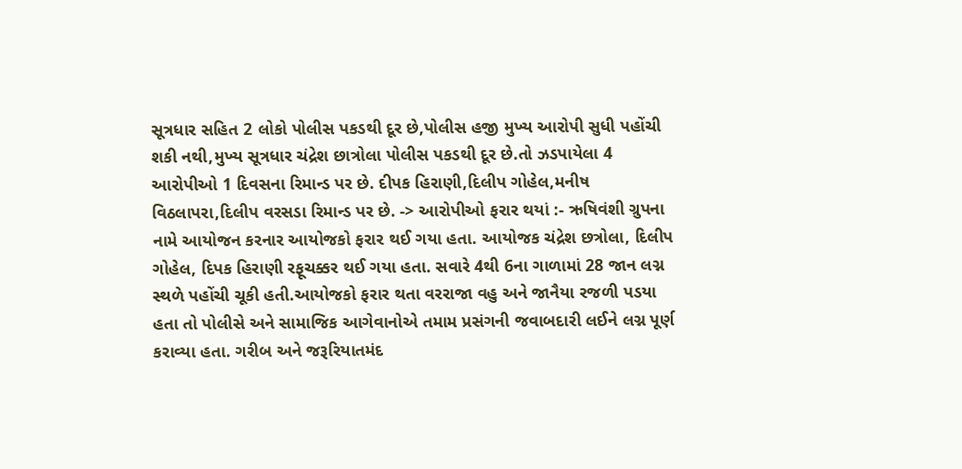સૂત્રધાર સહિત 2 લોકો પોલીસ પકડથી દૂર છે,પોલીસ હજી મુખ્ય આરોપી સુધી પહોંચી શકી નથી,મુખ્ય સૂત્રધાર ચંદ્રેશ છાત્રોલા પોલીસ પકડથી દૂર છે.તો ઝડપાયેલા 4 આરોપીઓ 1 દિવસના રિમાન્ડ પર છે. દીપક હિરાણી,દિલીપ ગોહેલ,મનીષ વિઠલાપરા,દિલીપ વરસડા રિમાન્ડ પર છે. -> આરોપીઓ ફરાર થયાં :- ઋષિવંશી ગ્રુપના નામે આયોજન કરનાર આયોજકો ફરાર થઈ ગયા હતા. આયોજક ચંદ્રેશ છત્રોલા, દિલીપ ગોહેલ, દિપક હિરાણી રફૂચક્કર થઈ ગયા હતા. સવારે 4થી 6ના ગાળામાં 28 જાન લગ્ન સ્થળે પહોંચી ચૂકી હતી.આયોજકો ફરાર થતા વરરાજા વહુ અને જાનૈયા રજળી પડયા હતા તો પોલીસે અને સામાજિક આગેવાનોએ તમામ પ્રસંગની જવાબદારી લઈને લગ્ન પૂર્ણ કરાવ્યા હતા. ગરીબ અને જરૂરિયાતમંદ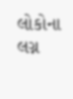લોકોના લગ્ન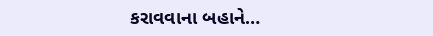કરાવવાના બહાને…